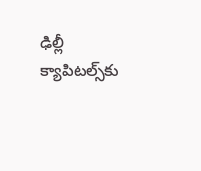ఢిల్లీ క్యాపిటల్స్‌కు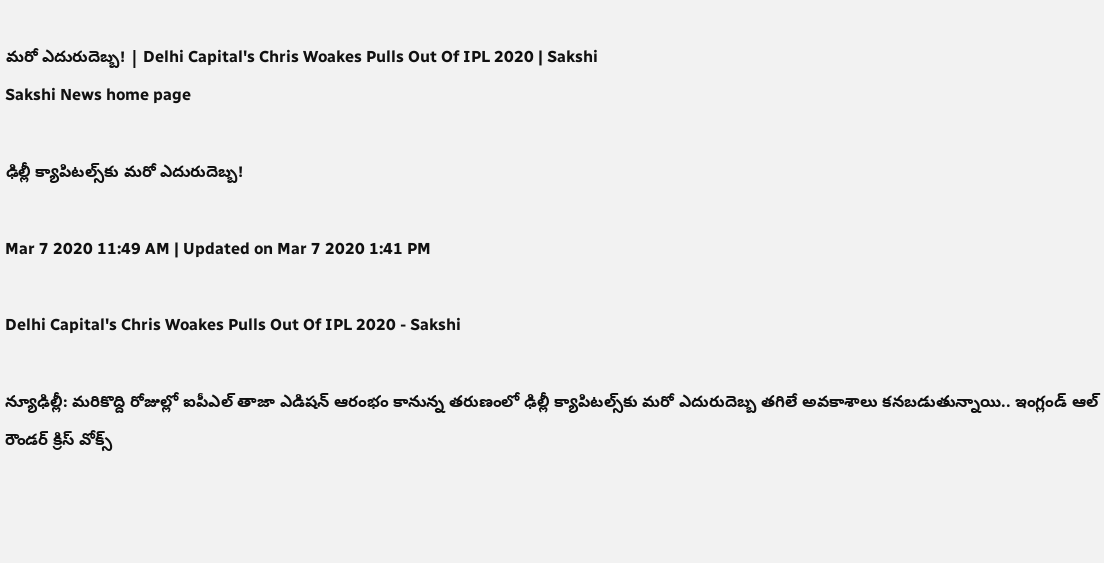మరో ఎదురుదెబ్బ! | Delhi Capital's Chris Woakes Pulls Out Of IPL 2020 | Sakshi
Sakshi News home page

ఢిల్లీ క్యాపిటల్స్‌కు మరో ఎదురుదెబ్బ!

Mar 7 2020 11:49 AM | Updated on Mar 7 2020 1:41 PM

Delhi Capital's Chris Woakes Pulls Out Of IPL 2020 - Sakshi

న్యూఢిల్లీ: మరికొద్ది రోజుల్లో ఐపీఎల్‌ తాజా ఎడిషన్‌ ఆరంభం కానున్న తరుణంలో ఢిల్లీ క్యాపిటల్స్‌కు మరో ఎదురుదెబ్బ తగిలే అవకాశాలు కనబడుతున్నాయి.. ఇంగ్లండ్‌ ఆల్‌ రౌండర్‌ క్రిస్‌ వోక్స్‌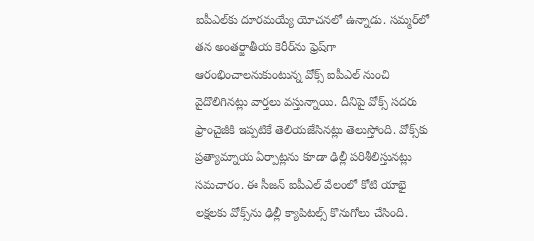ఐపీఎల్‌కు దూరమయ్యే యోచనలో ఉన్నాడు. సమ్మర్‌లో తన అంతర్జాతీయ కెరీర్‌ను ఫ్రెష్‌గా ఆరంభించాలనుకుంటున్న వోక్స్‌ ఐపీఎల్‌ నుంచి వైదొలిగినట్లు వార్తలు వస్తున్నాయి. దీనిపై వోక్స్‌ సదరు ఫ్రాంచైజీకి ఇప్పటికే తెలియజేసినట్లు తెలుస్తోంది. వోక్స్‌కు ప్రత్యామ్నాయ ఏర్పాట్లను కూడా ఢిల్లీ పరిశీలిస్తునట్లు సమచారం. ఈ సీజన్‌ ఐపీఎల్‌ వేలంలో కోటి యాభై లక్షలకు వోక్స్‌ను ఢిల్లీ క్యాపిటల్స్‌ కొనుగోలు చేసింది.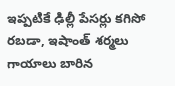ఇప్పటికే ఢిల్లీ పేసర్లు కగిసో రబడా, ఇషాంత్‌ శర్మలు గాయాలు బారిన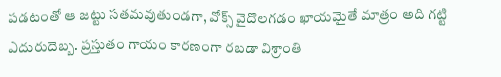పడటంతో ఆ జట్టు సతమవుతుండగా, వోక్స్‌ వైదొలగడం ఖాయమైతే మాత్రం అది గట్టి ఎదురుదెబ్బ. ప్రస్తుతం గాయం కారణంగా రబడా విశ్రాంతి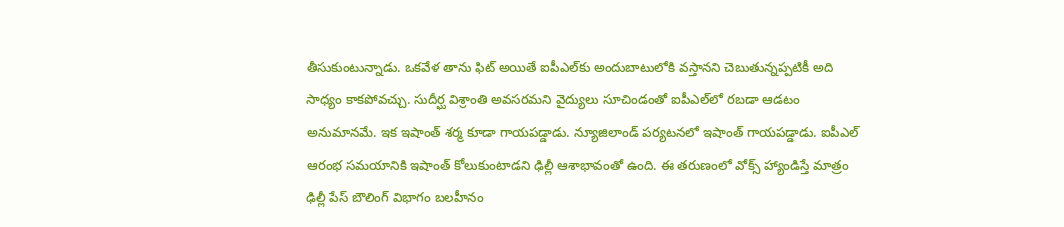తీసుకుంటున్నాడు. ఒకవేళ తాను ఫిట్‌ అయితే ఐపీఎల్‌కు అందుబాటులోకి వస్తానని చెబుతున్నప్పటికీ అది సాధ్యం కాకపోవచ్చు. సుదీర్ఘ విశ్రాంతి అవసరమని వైద్యులు సూచిండంతో ఐపీఎల్‌లో రబడా ఆడటం అనుమానమే. ఇక ఇషాంత్‌ శర్మ కూడా గాయపడ్డాడు. న్యూజిలాండ్‌ పర్యటనలో ఇషాంత్‌ గాయపడ్డాడు. ఐపీఎల్‌ ఆరంభ సమయానికి ఇషాంత్‌ కోలుకుంటాడని ఢిల్లీ ఆశాభావంతో ఉంది. ఈ తరుణంలో వోక్స్‌ హ్యాండిస్తే మాత్రం ఢిల్లీ పేస్‌ బౌలింగ్‌ విభాగం బలహీనం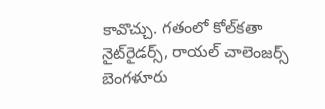కావొచ్చు. గతంలో కోల్‌కతా నైట్‌రైడర్స్‌, రాయల్‌ చాలెంజర్స్‌ బెంగళూరు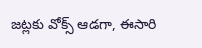జట్లకు వోక్స్‌ ఆడగా, ఈసారి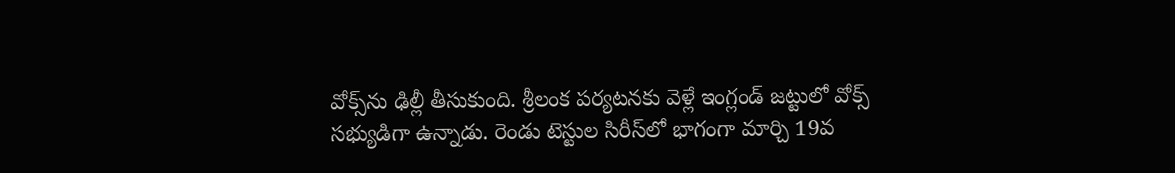వోక్స్‌ను ఢిల్లీ తీసుకుంది. శ్రీలంక పర్యటనకు వెళ్లే ఇంగ్లండ్‌ జట్టులో వోక్స్‌ సభ్యుడిగా ఉన్నాడు. రెండు టెస్టుల సిరీస్‌లో భాగంగా మార్చి 19వ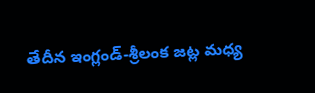తేదీన ఇంగ్లండ్‌-శ్రీలంక జట్ల మధ్య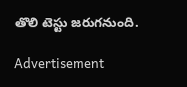తొలి టెస్టు జరుగనుంది.

Advertisement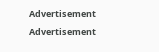Advertisement
Advertisement